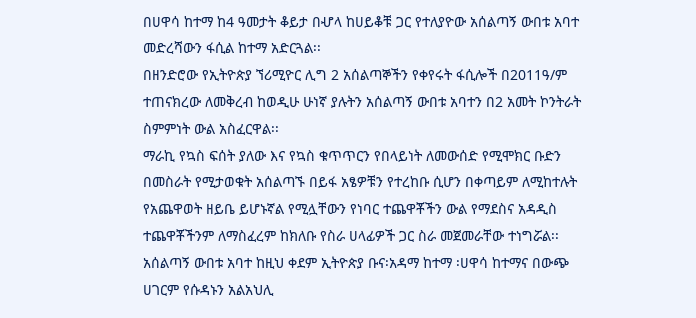በሀዋሳ ከተማ ከ4 ዓመታት ቆይታ በሇላ ከሀይቆቹ ጋር የተለያዮው አሰልጣኝ ውበቱ አባተ መድረሻውን ፋሲል ከተማ አድርጓል፡፡
በዘንድሮው የኢትዮጵያ ኘሪሚዮር ሊግ 2 አሰልጣኞችን የቀየሩት ፋሲሎች በ2011ዓ/ም ተጠናክረው ለመቅረብ ከወዲሁ ሁነኛ ያሉትን አሰልጣኝ ውበቱ አባተን በ2 አመት ኮንትራት ስምምነት ውል አስፈርዋል፡፡
ማራኪ የኳስ ፍሰት ያለው እና የኳስ ቁጥጥርን የበላይነት ለመውሰድ የሚሞክር ቡድን በመስራት የሚታወቁት አሰልጣኙ በይፋ አፄዎቹን የተረከቡ ሲሆን በቀጣይም ለሚከተሉት የአጨዋወት ዘይቤ ይሆኑኛል የሚሏቸውን የነባር ተጨዋቾችን ውል የማደስና አዳዲስ ተጨዋቾችንም ለማስፈረም ከክለቡ የስራ ሀላፊዎች ጋር ስራ መጀመራቸው ተነግሯል፡፡
አሰልጣኝ ውበቱ አባተ ከዚህ ቀደም ኢትዮጵያ ቡና፡አዳማ ከተማ ፡ሀዋሳ ከተማና በውጭ ሀገርም የሱዳኑን አልአህሊ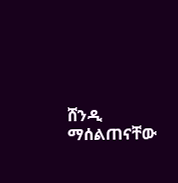ሸንዲ ማሰልጠናቸው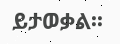ይታወቃል፡፡